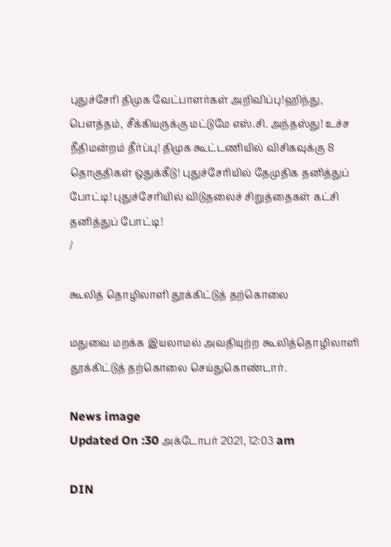புதுச்சேரி திமுக வேட்பாளர்கள் அறிவிப்பு!ஹிந்து, பெளத்தம், சீக்கியருக்கு மட்டுமே எஸ்.சி. அந்தஸ்து! உச்ச நீதிமன்றம் தீர்ப்பு! திமுக கூட்டணியில் விசிகவுக்கு 8 தொகுதிகள் ஒதுக்கீடு! புதுச்சேரியில் தேமுதிக தனித்துப் போட்டி! புதுச்சேரியில் விடுதலைச் சிறுத்தைகள் கட்சி தனித்துப் போட்டி!
/

கூலித் தொழிலாளி தூக்கிட்டுத் தற்கொலை

மதுவை மறக்க இயலாமல் அவதியுற்ற கூலித்தொழிலாளி தூக்கிட்டுத் தற்கொலை செய்துகொண்டார்.

News image
Updated On :30 அக்டோபர் 2021, 12:03 am

DIN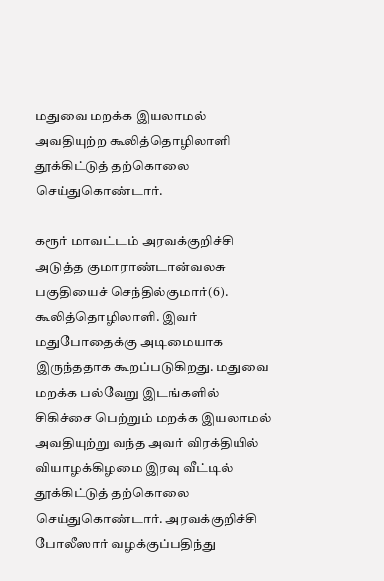மதுவை மறக்க இயலாமல் அவதியுற்ற கூலித்தொழிலாளி தூக்கிட்டுத் தற்கொலை செய்துகொண்டார்.

கரூர் மாவட்டம் அரவக்குறிச்சி அடுத்த குமாராண்டான்வலசு பகுதியைச் செந்தில்குமார்(6). கூலித்தொழிலாளி. இவர் மதுபோதைக்கு அடிமையாக இருந்ததாக கூறப்படுகிறது. மதுவை மறக்க பல்வேறு இடங்களில் சிகிச்சை பெற்றும் மறக்க இயலாமல் அவதியுற்று வந்த அவர் விரக்தியில் வியாழக்கிழமை இரவு வீட்டில் தூக்கிட்டுத் தற்கொலை செய்துகொண்டார். அரவக்குறிச்சி போலீஸார் வழக்குப்பதிந்து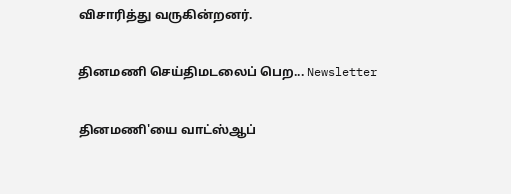விசாரித்து வருகின்றனர்.

தினமணி செய்திமடலைப் பெற... Newsletter

தினமணி'யை வாட்ஸ்ஆப்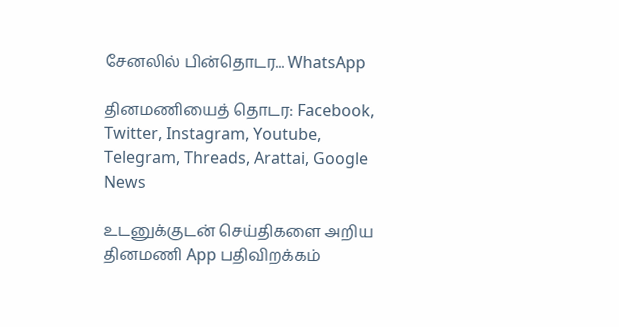சேனலில் பின்தொடர... WhatsApp

தினமணியைத் தொடர: Facebook, Twitter, Instagram, Youtube, Telegram, Threads, Arattai, Google News

உடனுக்குடன் செய்திகளை அறிய தினமணி App பதிவிறக்கம்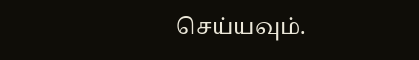செய்யவும்.